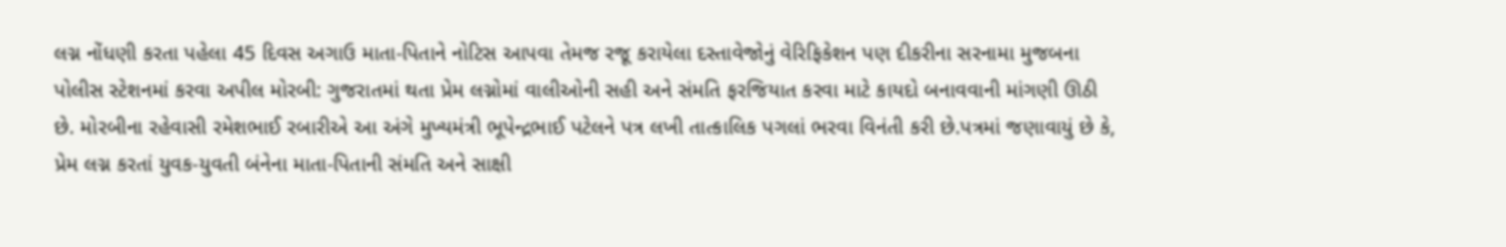લગ્ન નોંધણી કરતા પહેલા 45 દિવસ અગાઉ માતા-પિતાને નોટિસ આપવા તેમજ રજૂ કરાયેલા દસ્તાવેજોનું વેરિફિકેશન પણ દીકરીના સરનામા મુજબના પોલીસ સ્ટેશનમાં કરવા અપીલ મોરબી: ગુજરાતમાં થતા પ્રેમ લગ્નોમાં વાલીઓની સહી અને સંમતિ ફરજિયાત કરવા માટે કાયદો બનાવવાની માંગણી ઊઠી છે. મોરબીના રહેવાસી રમેશભાઈ રબારીએ આ અંગે મુખ્યમંત્રી ભૂપેન્દ્રભાઈ પટેલને પત્ર લખી તાત્કાલિક પગલાં ભરવા વિનંતી કરી છે.પત્રમાં જણાવાયું છે કે, પ્રેમ લગ્ન કરતાં યુવક-યુવતી બંનેના માતા-પિતાની સંમતિ અને સાક્ષી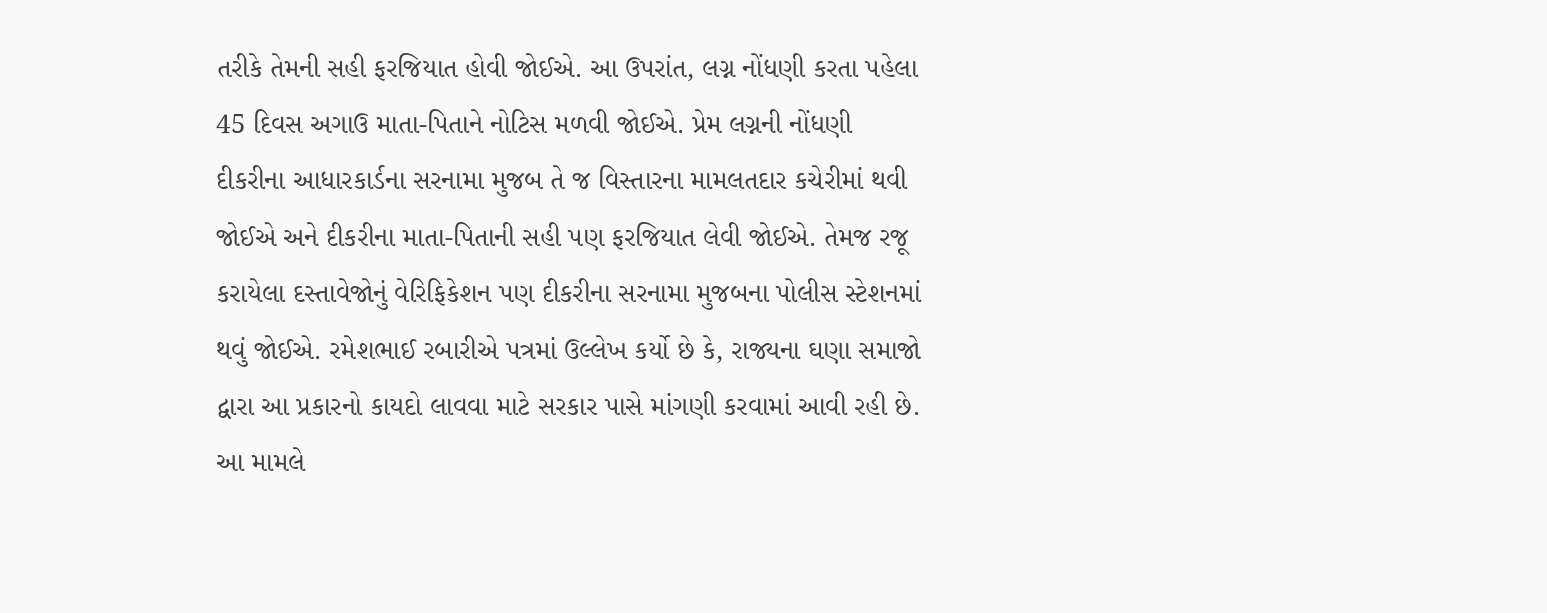તરીકે તેમની સહી ફરજિયાત હોવી જોઈએ. આ ઉપરાંત, લગ્ન નોંધણી કરતા પહેલા 45 દિવસ અગાઉ માતા-પિતાને નોટિસ મળવી જોઈએ. પ્રેમ લગ્નની નોંધણી દીકરીના આધારકાર્ડના સરનામા મુજબ તે જ વિસ્તારના મામલતદાર કચેરીમાં થવી જોઈએ અને દીકરીના માતા-પિતાની સહી પણ ફરજિયાત લેવી જોઈએ. તેમજ રજૂ કરાયેલા દસ્તાવેજોનું વેરિફિકેશન પણ દીકરીના સરનામા મુજબના પોલીસ સ્ટેશનમાં થવું જોઈએ. રમેશભાઈ રબારીએ પત્રમાં ઉલ્લેખ કર્યો છે કે, રાજ્યના ઘણા સમાજો દ્વારા આ પ્રકારનો કાયદો લાવવા માટે સરકાર પાસે માંગણી કરવામાં આવી રહી છે. આ મામલે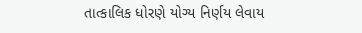તાત્કાલિક ધોરણે યોગ્ય નિર્ણય લેવાય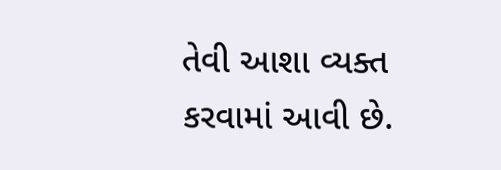તેવી આશા વ્યક્ત કરવામાં આવી છે.